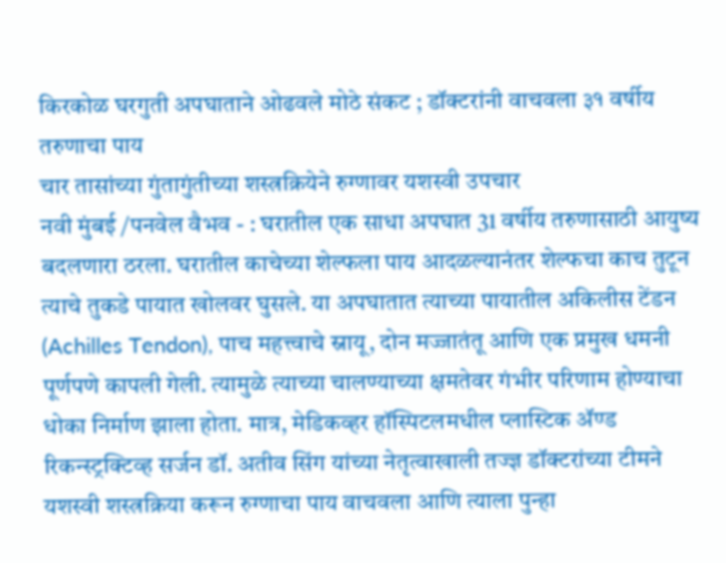किरकोळ घरगुती अपघाताने ओढवले मोठे संकट ; डॉक्टरांनी वाचवला ३१ वर्षीय तरुणाचा पाय
चार तासांच्या गुंतागुंतीच्या शस्त्रक्रियेने रुग्णावर यशस्वी उपचार
नवी मुंबई /पनवेल वैभव - : घरातील एक साधा अपघात 31 वर्षीय तरुणासाठी आयुष्य बदलणारा ठरला. घरातील काचेच्या शेल्फला पाय आदळल्यानंतर शेल्फचा काच तुटून त्याचे तुकडे पायात खोलवर घुसले. या अपघातात त्याच्या पायातील अकिलीस टेंडन (Achilles Tendon), पाच महत्त्वाचे स्नायू, दोन मज्जातंतू आणि एक प्रमुख धमनी पूर्णपणे कापली गेली. त्यामुळे त्याच्या चालण्याच्या क्षमतेवर गंभीर परिणाम होण्याचा धोका निर्माण झाला होता. मात्र, मेडिकव्हर हॉस्पिटलमधील प्लास्टिक ॲण्ड रिकन्स्ट्रक्टिव्ह सर्जन डॉ. अतीव सिंग यांच्या नेतृत्वाखाली तज्ज्ञ डॉक्टरांच्या टीमने यशस्वी शस्त्रक्रिया करून रुग्णाचा पाय वाचवला आणि त्याला पुन्हा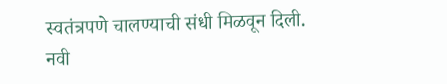स्वतंत्रपणे चालण्याची संधी मिळवून दिली.
नवी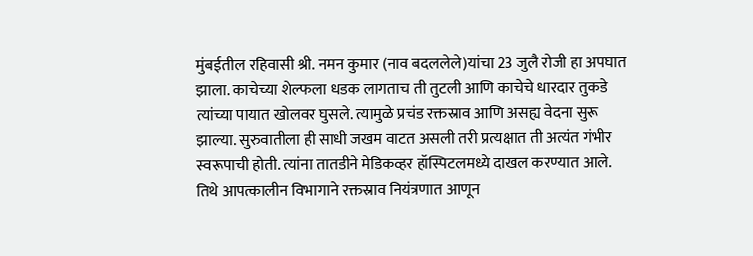मुंबईतील रहिवासी श्री. नमन कुमार (नाव बदललेले)यांचा 23 जुलै रोजी हा अपघात झाला. काचेच्या शेल्फला धडक लागताच ती तुटली आणि काचेचे धारदार तुकडे त्यांच्या पायात खोलवर घुसले. त्यामुळे प्रचंड रक्तस्राव आणि असह्य वेदना सुरू झाल्या. सुरुवातीला ही साधी जखम वाटत असली तरी प्रत्यक्षात ती अत्यंत गंभीर स्वरूपाची होती. त्यांना तातडीने मेडिकव्हर हॉस्पिटलमध्ये दाखल करण्यात आले. तिथे आपत्कालीन विभागाने रक्तस्राव नियंत्रणात आणून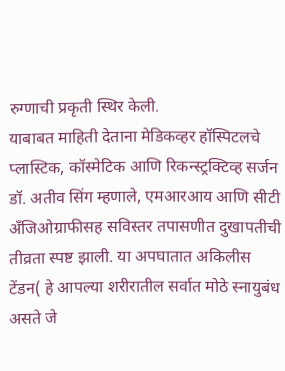रुग्णाची प्रकृती स्थिर केली.
याबाबत माहिती देताना मेडिकव्हर हॉस्पिटलचे प्लास्टिक, कॉस्मेटिक आणि रिकन्स्ट्रक्टिव्ह सर्जन डॉ. अतीव सिंग म्हणाले, एमआरआय आणि सीटी अँजिओग्राफीसह सविस्तर तपासणीत दुखापतीची तीव्रता स्पष्ट झाली. या अपघातात अकिलीस टेंडन( हे आपल्या शरीरातील सर्वात मोठे स्नायुबंध असते जे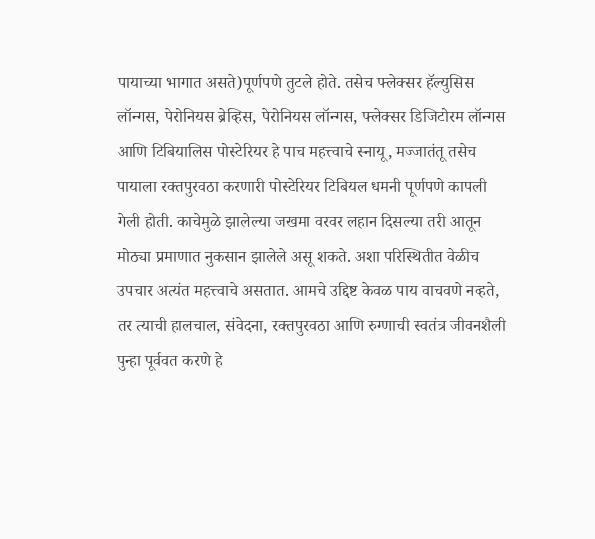पायाच्या भागात असते)पूर्णपणे तुटले होते. तसेच फ्लेक्सर हॅल्युसिस लॉन्गस, पेरोनियस ब्रेव्हिस, पेरोनियस लॉन्गस, फ्लेक्सर डिजिटोरम लॉन्गस आणि टिबियालिस पोस्टेरियर हे पाच महत्त्वाचे स्नायू, मज्जातंतू तसेच पायाला रक्तपुरवठा करणारी पोस्टेरियर टिबियल धमनी पूर्णपणे कापली गेली होती. काचेमुळे झालेल्या जखमा वरवर लहान दिसल्या तरी आतून मोठ्या प्रमाणात नुकसान झालेले असू शकते. अशा परिस्थितीत वेळीच उपचार अत्यंत महत्त्वाचे असतात. आमचे उद्दिष्ट केवळ पाय वाचवणे नव्हते, तर त्याची हालचाल, संवेदना, रक्तपुरवठा आणि रुग्णाची स्वतंत्र जीवनशैली पुन्हा पूर्ववत करणे हे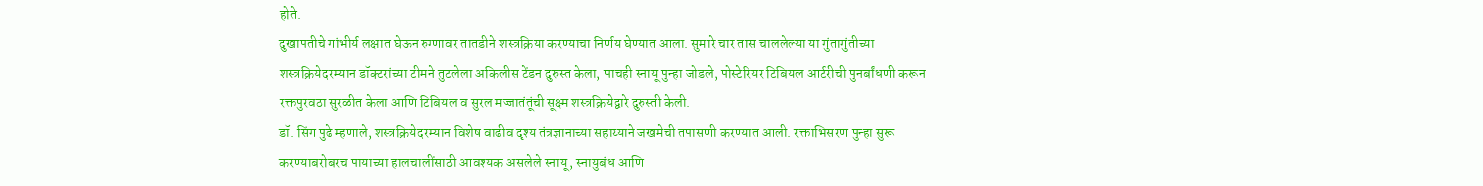होते.
दुखापतीचे गांभीर्य लक्षात घेऊन रुग्णावर तातडीने शस्त्रक्रिया करण्याचा निर्णय घेण्यात आला. सुमारे चार तास चाललेल्या या गुंतागुंतीच्या शस्त्रक्रियेदरम्यान डॉक्टरांच्या टीमने तुटलेला अकिलीस टेंडन दुरुस्त केला, पाचही स्नायू पुन्हा जोडले, पोस्टेरियर टिबियल आर्टरीची पुनर्बांधणी करून रक्तपुरवठा सुरळीत केला आणि टिबियल व सुरल मज्जातंतूंची सूक्ष्म शस्त्रक्रियेद्वारे दुरुस्ती केली.
डॉ. सिंग पुढे म्हणाले, शस्त्रक्रियेदरम्यान विशेष वाढीव दृश्य तंत्रज्ञानाच्या सहाय्याने जखमेची तपासणी करण्यात आली. रक्ताभिसरण पुन्हा सुरू करण्याबरोबरच पायाच्या हालचालींसाठी आवश्यक असलेले स्नायू, स्नायुबंध आणि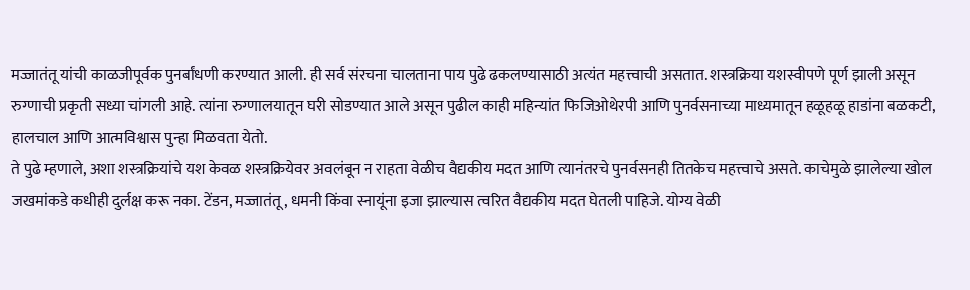मज्जातंतू यांची काळजीपूर्वक पुनर्बांधणी करण्यात आली. ही सर्व संरचना चालताना पाय पुढे ढकलण्यासाठी अत्यंत महत्त्वाची असतात. शस्त्रक्रिया यशस्वीपणे पूर्ण झाली असून रुग्णाची प्रकृती सध्या चांगली आहे. त्यांना रुग्णालयातून घरी सोडण्यात आले असून पुढील काही महिन्यांत फिजिओथेरपी आणि पुनर्वसनाच्या माध्यमातून हळूहळू हाडांना बळकटी, हालचाल आणि आत्मविश्वास पुन्हा मिळवता येतो.
ते पुढे म्हणाले, अशा शस्त्रक्रियांचे यश केवळ शस्त्रक्रियेवर अवलंबून न राहता वेळीच वैद्यकीय मदत आणि त्यानंतरचे पुनर्वसनही तितकेच महत्त्वाचे असते. काचेमुळे झालेल्या खोल जखमांकडे कधीही दुर्लक्ष करू नका. टेंडन, मज्जातंतू, धमनी किंवा स्नायूंना इजा झाल्यास त्वरित वैद्यकीय मदत घेतली पाहिजे. योग्य वेळी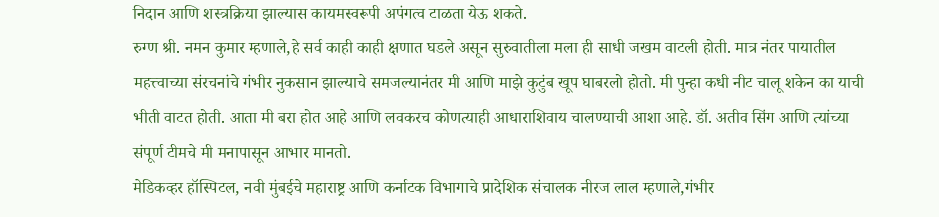निदान आणि शस्त्रक्रिया झाल्यास कायमस्वरूपी अपंगत्व टाळता येऊ शकते.
रुग्ण श्री. नमन कुमार म्हणाले,हे सर्व काही काही क्षणात घडले असून सुरुवातीला मला ही साधी जखम वाटली होती. मात्र नंतर पायातील महत्त्वाच्या संरचनांचे गंभीर नुकसान झाल्याचे समजल्यानंतर मी आणि माझे कुटुंब खूप घाबरलो होतो. मी पुन्हा कधी नीट चालू शकेन का याची भीती वाटत होती. आता मी बरा होत आहे आणि लवकरच कोणत्याही आधाराशिवाय चालण्याची आशा आहे. डॉ. अतीव सिंग आणि त्यांच्या संपूर्ण टीमचे मी मनापासून आभार मानतो.
मेडिकव्हर हॉस्पिटल, नवी मुंबईचे महाराष्ट्र आणि कर्नाटक विभागाचे प्रादेशिक संचालक नीरज लाल म्हणाले,गंभीर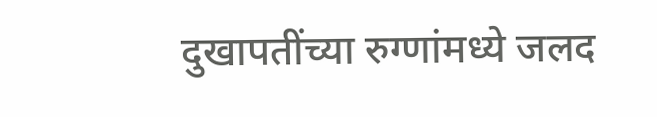दुखापतींच्या रुग्णांमध्ये जलद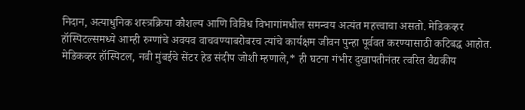निदान, अत्याधुनिक शस्त्रक्रिया कौशल्य आणि विविध विभागांमधील समन्वय अत्यंत महत्त्वाचा असतो. मेडिकव्हर हॉस्पिटल्समध्ये आम्ही रुग्णांचे अवयव वाचवण्याबरोबरच त्यांचे कार्यक्षम जीवन पुन्हा पूर्ववत करण्यासाठी कटिबद्ध आहोत.
मेडिकव्हर हॉस्पिटल, नवी मुंबईचे सेंटर हेड संदीप जोशी म्हणाले,* ही घटना गंभीर दुखापतीनंतर त्वरित वैद्यकीय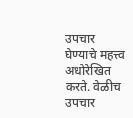उपचार घेण्याचे महत्त्व अधोरेखित करते. वेळीच उपचार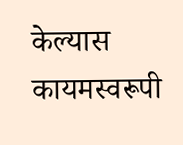केल्यास कायमस्वरूपी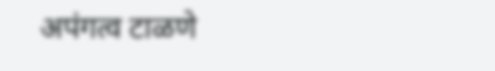अपंगत्व टाळणे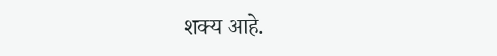शक्य आहे.